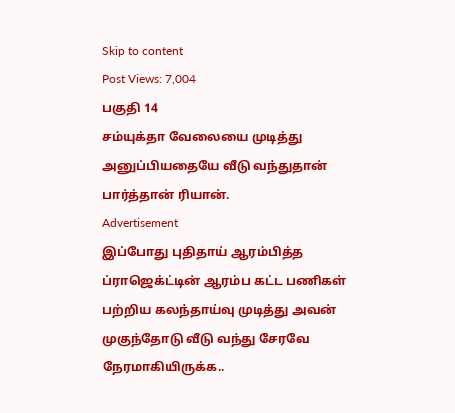Skip to content
Post Views: 7,004
பகுதி 14
சம்யுக்தா வேலையை முடித்து அனுப்பியதையே வீடு வந்துதான் பார்த்தான் ரியான்.
Advertisement
இப்போது புதிதாய் ஆரம்பித்த ப்ராஜெக்ட்டின் ஆரம்ப கட்ட பணிகள் பற்றிய கலந்தாய்வு முடித்து அவன் முகுந்தோடு வீடு வந்து சேரவே நேரமாகியிருக்க..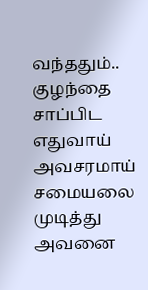வந்ததும்.. குழந்தை சாப்பிட எதுவாய் அவசரமாய் சமையலை முடித்து அவனை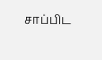சாப்பிட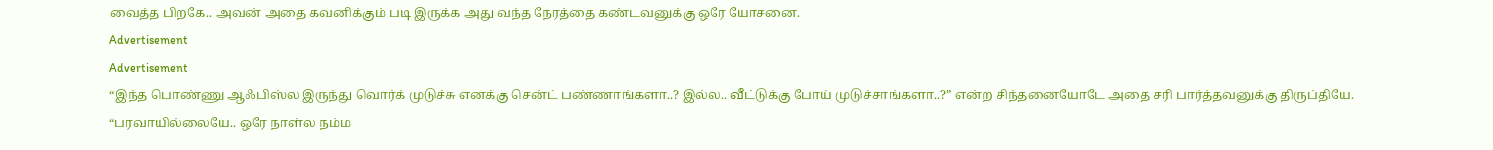வைத்த பிறகே.. அவன் அதை கவனிக்கும் படி இருக்க அது வந்த நேரத்தை கண்டவனுக்கு ஒரே யோசனை.
Advertisement
Advertisement
“இந்த பொண்ணு ஆஃபிஸ்ல இருந்து வொர்க் முடுச்சு எனக்கு சென்ட் பண்ணாங்களா..? இல்ல.. வீட்டுக்கு போய் முடுச்சாங்களா..?” என்ற சிந்தனையோடே அதை சரி பார்த்தவனுக்கு திருப்தியே.
“பரவாயில்லையே.. ஒரே நாள்ல நம்ம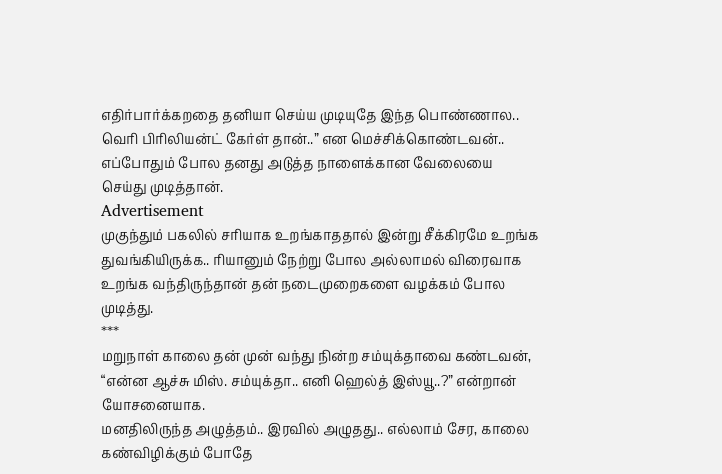எதிர்பார்க்கறதை தனியா செய்ய முடியுதே இந்த பொண்ணால.. வெரி பிரிலியன்ட் கேர்ள் தான்..” என மெச்சிக்கொண்டவன்.. எப்போதும் போல தனது அடுத்த நாளைக்கான வேலையை செய்து முடித்தான்.
Advertisement
முகுந்தும் பகலில் சரியாக உறங்காததால் இன்று சீக்கிரமே உறங்க துவங்கியிருக்க.. ரியானும் நேற்று போல அல்லாமல் விரைவாக உறங்க வந்திருந்தான் தன் நடைமுறைகளை வழக்கம் போல முடித்து.
***
மறுநாள் காலை தன் முன் வந்து நின்ற சம்யுக்தாவை கண்டவன்,
“என்ன ஆச்சு மிஸ். சம்யுக்தா.. எனி ஹெல்த் இஸ்யூ..?” என்றான் யோசனையாக.
மனதிலிருந்த அழுத்தம்.. இரவில் அழுதது.. எல்லாம் சேர, காலை கண்விழிக்கும் போதே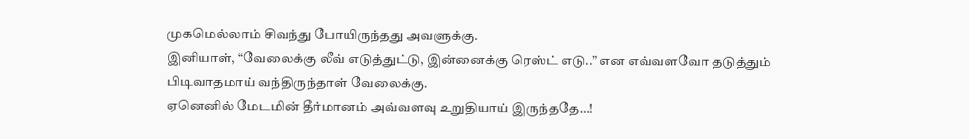முகமெல்லாம் சிவந்து போயிருந்தது அவளுக்கு.
இனியாள், “வேலைக்கு லீவ் எடுத்துட்டு, இன்னைக்கு ரெஸ்ட் எடு..” என எவ்வளவோ தடுத்தும் பிடிவாதமாய் வந்திருந்தாள் வேலைக்கு.
ஏனெனில் மேடமின் தீர்மானம் அவ்வளவு உறுதியாய் இருந்ததே…!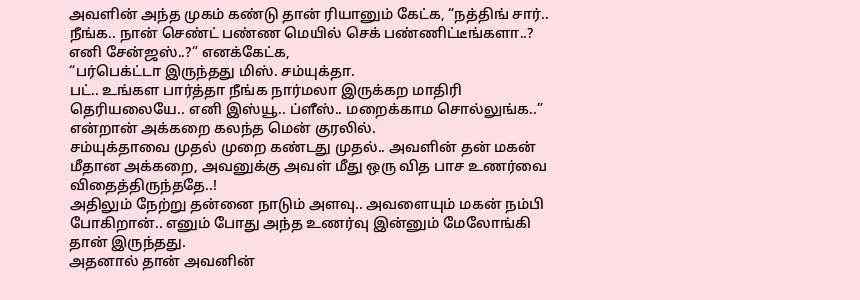அவளின் அந்த முகம் கண்டு தான் ரியானும் கேட்க, “நத்திங் சார்.. நீங்க.. நான் செண்ட் பண்ண மெயில் செக் பண்ணிட்டீங்களா..? எனி சேன்ஜஸ்..?” எனக்கேட்க,
“பர்பெக்ட்டா இருந்தது மிஸ். சம்யுக்தா.
பட்.. உங்கள பார்த்தா நீங்க நார்மலா இருக்கற மாதிரி தெரியலையே.. எனி இஸ்யூ.. ப்ளீஸ்.. மறைக்காம சொல்லுங்க..” என்றான் அக்கறை கலந்த மென் குரலில்.
சம்யுக்தாவை முதல் முறை கண்டது முதல்.. அவளின் தன் மகன் மீதான அக்கறை, அவனுக்கு அவள் மீது ஒரு வித பாச உணர்வை விதைத்திருந்ததே..!
அதிலும் நேற்று தன்னை நாடும் அளவு.. அவளையும் மகன் நம்பி போகிறான்.. எனும் போது அந்த உணர்வு இன்னும் மேலோங்கி தான் இருந்தது.
அதனால் தான் அவனின்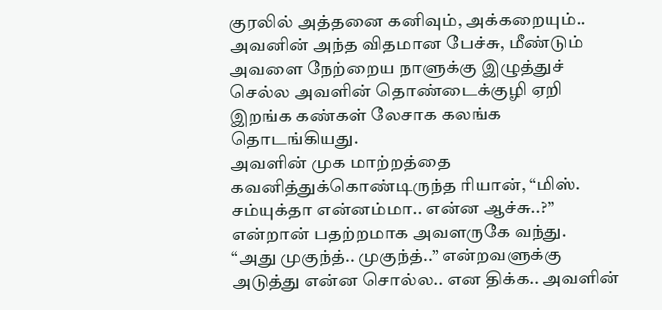குரலில் அத்தனை கனிவும், அக்கறையும்..
அவனின் அந்த விதமான பேச்சு, மீண்டும் அவளை நேற்றைய நாளுக்கு இழுத்துச் செல்ல அவளின் தொண்டைக்குழி ஏறி இறங்க கண்கள் லேசாக கலங்க தொடங்கியது.
அவளின் முக மாற்றத்தை கவனித்துக்கொண்டிருந்த ரியான், “மிஸ். சம்யுக்தா என்னம்மா.. என்ன ஆச்சு..?” என்றான் பதற்றமாக அவளருகே வந்து.
“அது முகுந்த்.. முகுந்த்..” என்றவளுக்கு அடுத்து என்ன சொல்ல.. என திக்க.. அவளின்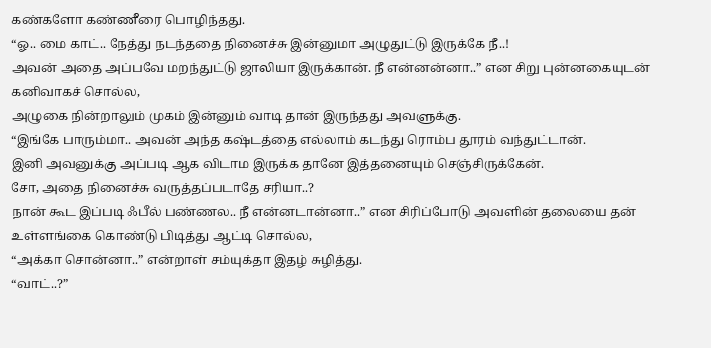கண்களோ கண்ணீரை பொழிந்தது.
“ஓ.. மை காட்.. நேத்து நடந்ததை நினைச்சு இன்னுமா அழுதுட்டு இருக்கே நீ..!
அவன் அதை அப்பவே மறந்துட்டு ஜாலியா இருக்கான். நீ என்னன்னா..” என சிறு புன்னகையுடன் கனிவாகச் சொல்ல,
அழுகை நின்றாலும் முகம் இன்னும் வாடி தான் இருந்தது அவளுக்கு.
“இங்கே பாரும்மா.. அவன் அந்த கஷ்டத்தை எல்லாம் கடந்து ரொம்ப தூரம் வந்துட்டான்.
இனி அவனுக்கு அப்படி ஆக விடாம இருக்க தானே இத்தனையும் செஞ்சிருக்கேன்.
சோ, அதை நினைச்சு வருத்தப்படாதே சரியா..?
நான் கூட இப்படி ஃபீல் பண்ணல.. நீ என்னடான்னா..” என சிரிப்போடு அவளின் தலையை தன் உள்ளங்கை கொண்டு பிடித்து ஆட்டி சொல்ல,
“அக்கா சொன்னா..” என்றாள் சம்யுக்தா இதழ் சுழித்து.
“வாட்..?”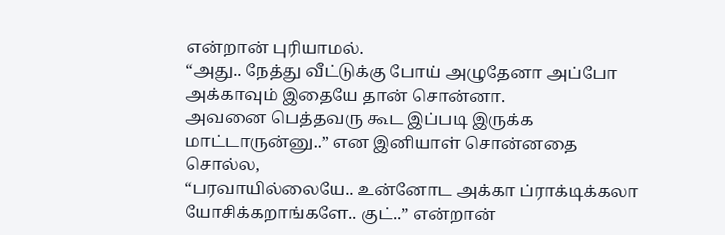என்றான் புரியாமல்.
“அது.. நேத்து வீட்டுக்கு போய் அழுதேனா அப்போ அக்காவும் இதையே தான் சொன்னா.
அவனை பெத்தவரு கூட இப்படி இருக்க மாட்டாருன்னு..” என இனியாள் சொன்னதை சொல்ல,
“பரவாயில்லையே.. உன்னோட அக்கா ப்ராக்டிக்கலா யோசிக்கறாங்களே.. குட்..” என்றான்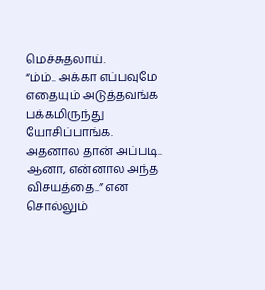மெச்சுதலாய்.
“ம்ம்.. அக்கா எப்பவுமே எதையும் அடுத்தவங்க பக்கமிருந்து யோசிப்பாங்க.
அதனால தான் அப்படி.. ஆனா, என்னால அந்த விசயத்தை..” என சொல்லும்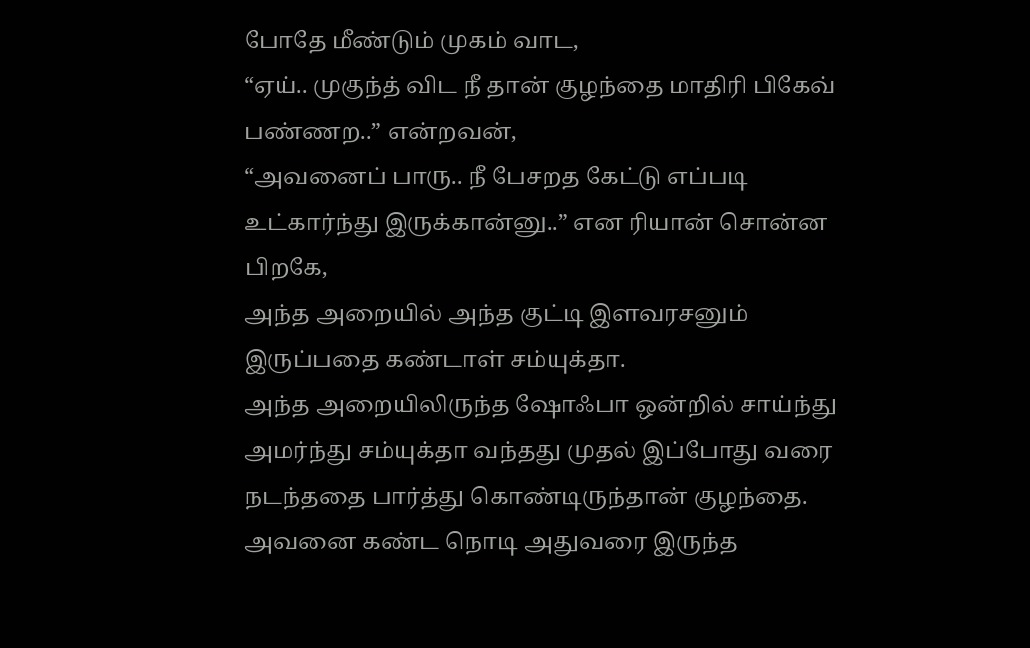போதே மீண்டும் முகம் வாட,
“ஏய்.. முகுந்த் விட நீ தான் குழந்தை மாதிரி பிகேவ் பண்ணற..” என்றவன்,
“அவனைப் பாரு.. நீ பேசறத கேட்டு எப்படி உட்கார்ந்து இருக்கான்னு..” என ரியான் சொன்ன பிறகே,
அந்த அறையில் அந்த குட்டி இளவரசனும் இருப்பதை கண்டாள் சம்யுக்தா.
அந்த அறையிலிருந்த ஷோஃபா ஒன்றில் சாய்ந்து அமர்ந்து சம்யுக்தா வந்தது முதல் இப்போது வரை நடந்ததை பார்த்து கொண்டிருந்தான் குழந்தை.
அவனை கண்ட நொடி அதுவரை இருந்த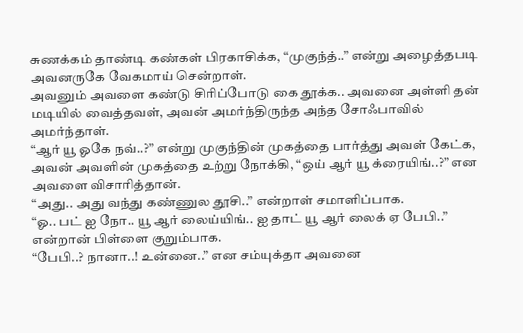சுணக்கம் தாண்டி கண்கள் பிரகாசிக்க, “முகுந்த்..” என்று அழைத்தபடி அவனருகே வேகமாய் சென்றாள்.
அவனும் அவளை கண்டு சிரிப்போடு கை தூக்க.. அவனை அள்ளி தன் மடியில் வைத்தவள், அவன் அமர்ந்திருந்த அந்த சோஃபாவில் அமர்ந்தாள்.
“ஆர் யூ ஓகே நவ்..?” என்று முகுந்தின் முகத்தை பார்த்து அவள் கேட்க,
அவன் அவளின் முகத்தை உற்று நோக்கி, “ஒய் ஆர் யூ க்ரையிங்..?” என அவளை விசாரித்தான்.
“அது.. அது வந்து கண்ணுல தூசி..” என்றாள் சமாளிப்பாக.
“ஓ.. பட் ஐ நோ.. யூ ஆர் லைய்யிங்.. ஐ தாட் யூ ஆர் லைக் ஏ பேபி..” என்றான் பிள்ளை குறும்பாக.
“பேபி..? நானா..! உன்னை..” என சம்யுக்தா அவனை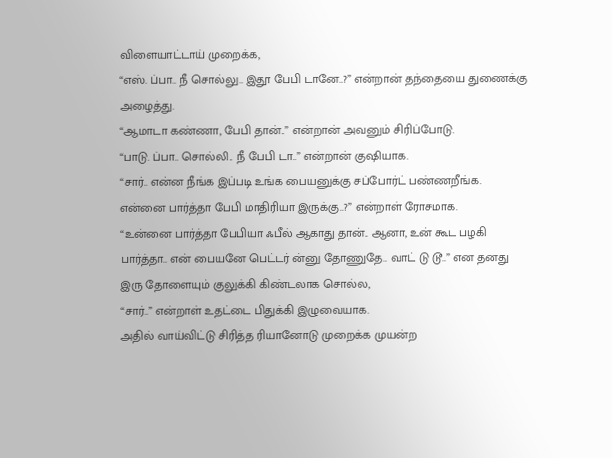விளையாட்டாய் முறைக்க,
“எஸ். ப்பா.. நீ சொல்லு.. இதூ பேபி டானே..?” என்றான் தந்தையை துணைக்கு அழைத்து.
“ஆமாடா கண்ணா, பேபி தான்..” என்றான் அவனும் சிரிப்போடு.
“பாடு. ப்பா.. சொல்லி.. நீ பேபி டா..” என்றான் குஷியாக.
“சார்.. என்ன நீங்க இப்படி உங்க பையனுக்கு சப்போர்ட் பண்ணறீங்க.
என்னை பார்த்தா பேபி மாதிரியா இருக்கு..?” என்றாள் ரோசமாக.
“உன்னை பார்த்தா பேபியா ஃபீல் ஆகாது தான்.. ஆனா, உன் கூட பழகி பார்த்தா.. என் பையனே பெட்டர் ன்னு தோணுதே.. வாட் டு டூ..” என தனது இரு தோளையும் குலுக்கி கிண்டலாக சொல்ல,
“சார்..” என்றாள் உதட்டை பிதுக்கி இழுவையாக.
அதில் வாய்விட்டு சிரித்த ரியானோடு முறைக்க முயன்ற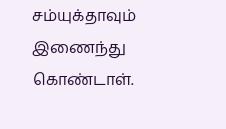சம்யுக்தாவும் இணைந்து கொண்டாள்.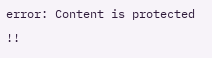error: Content is protected !!